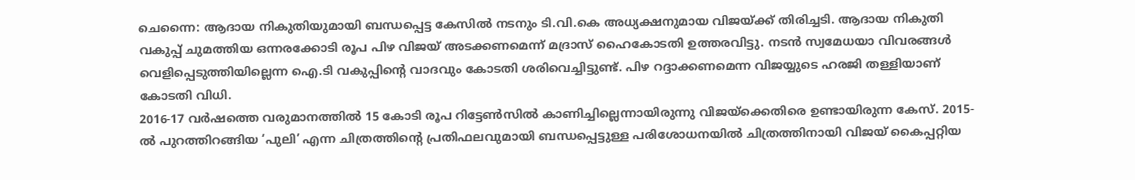ചെന്നൈ: ആദായ നികുതിയുമായി ബന്ധപ്പെട്ട കേസിൽ നടനും ടി.വി.കെ അധ്യക്ഷനുമായ വിജയ്ക്ക് തിരിച്ചടി. ആദായ നികുതി വകുപ്പ് ചുമത്തിയ ഒന്നരക്കോടി രൂപ പിഴ വിജയ് അടക്കണമെന്ന് മദ്രാസ് ഹൈകോടതി ഉത്തരവിട്ടു. നടൻ സ്വമേധയാ വിവരങ്ങൾ വെളിപ്പെടുത്തിയില്ലെന്ന ഐ.ടി വകുപ്പിന്റെ വാദവും കോടതി ശരിവെച്ചിട്ടുണ്ട്. പിഴ റദ്ദാക്കണമെന്ന വിജയ്യുടെ ഹരജി തള്ളിയാണ് കോടതി വിധി.
2016-17 വർഷത്തെ വരുമാനത്തിൽ 15 കോടി രൂപ റിട്ടേൺസിൽ കാണിച്ചില്ലെന്നായിരുന്നു വിജയ്ക്കെതിരെ ഉണ്ടായിരുന്ന കേസ്. 2015-ൽ പുറത്തിറങ്ങിയ ‘പുലി’ എന്ന ചിത്രത്തിന്റെ പ്രതിഫലവുമായി ബന്ധപ്പെട്ടുള്ള പരിശോധനയിൽ ചിത്രത്തിനായി വിജയ് കൈപ്പറ്റിയ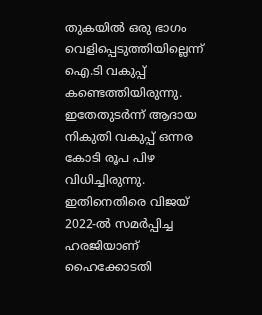തുകയിൽ ഒരു ഭാഗം വെളിപ്പെടുത്തിയില്ലെന്ന് ഐ.ടി വകുപ്പ് കണ്ടെത്തിയിരുന്നു. ഇതേതുടർന്ന് ആദായ നികുതി വകുപ്പ് ഒന്നര കോടി രൂപ പിഴ വിധിച്ചിരുന്നു. ഇതിനെതിരെ വിജയ് 2022-ൽ സമർപ്പിച്ച ഹരജിയാണ് ഹൈക്കോടതി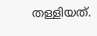തള്ളിയത്.